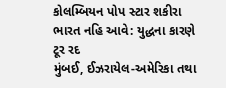કોલમ્બિયન પોપ સ્ટાર શકીરા ભારત નહિ આવે: યુદ્ધના કારણે ટૂર રદ
મુંબઈ, ઈઝરાયેલ-અમેરિકા તથા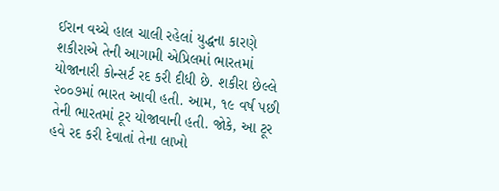ઈરાન વચ્ચે હાલ ચાલી રહેલાં યુદ્ધના કારણે શકીરાએ તેની આગામી એપ્રિલમાં ભારતમાં યોજાનારી કોન્સર્ટ રદ કરી દીધી છે. શકીરા છેલ્લે ૨૦૦૭માં ભારત આવી હતી. આમ, ૧૯ વર્ષ પછી તેની ભારતમાં ટૂર યોજાવાની હતી. જોકે, આ ટૂર હવે રદ કરી દેવાતાં તેના લાખો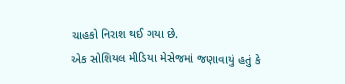ચાહકો નિરાશ થઈ ગયા છે.
એક સોશિયલ મીડિયા મેસેજમાં જણાવાયું હતું કે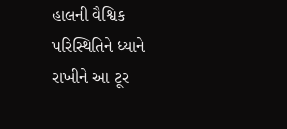હાલની વૈશ્વિક પરિસ્થિતિને ધ્યાને રાખીને આ ટૂર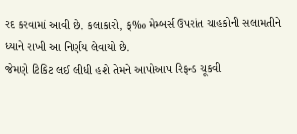રદ કરવામાં આવી છે. કલાકારો, ક્‰ મેમ્બર્સ ઉપરાંત ચાહકોની સલામતીને ધ્યાને રાખી આ નિર્ણય લેવાયો છે.
જેમણે ટિકિટ લઈ લીધી હશે તેમને આપોઆપ રિફન્ડ ચૂકવી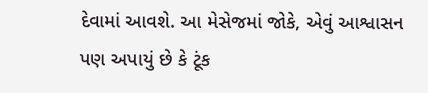દેવામાં આવશે. આ મેસેજમાં જોકે, એવું આશ્વાસન પણ અપાયું છે કે ટૂંક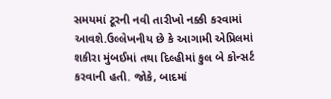સમયમાં ટૂરની નવી તારીખો નક્કી કરવામાં આવશે.ઉલ્લેખનીય છે કે આગામી એપ્રિલમાં શકીરા મુંબઈમાં તથા દિલ્હીમાં કુલ બે કોન્સર્ટ કરવાની હતી. જોકે, બાદમાં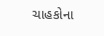ચાહકોના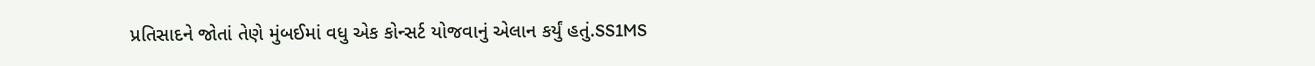પ્રતિસાદને જોતાં તેણે મુંબઈમાં વધુ એક કોન્સર્ટ યોજવાનું એલાન કર્યું હતું.SS1MS